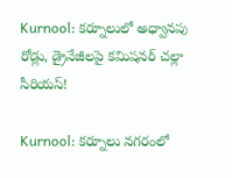Kurnool: కర్నూలులో అధ్వానపు రోడ్లు, డ్రైనేజీలపై కమిషనర్ చల్లా సీరియస్!

Kurnool: కర్నూలు నగరంలో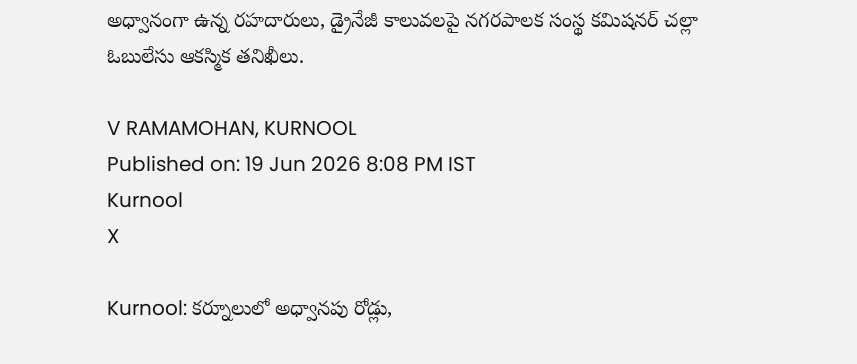అధ్వానంగా ఉన్న రహదారులు, డ్రైనేజీ కాలువలపై నగరపాలక సంస్థ కమిషనర్ చల్లా ఓబులేసు ఆకస్మిక తనిఖీలు.

V RAMAMOHAN, KURNOOL
Published on: 19 Jun 2026 8:08 PM IST
Kurnool
X

Kurnool: కర్నూలులో అధ్వానపు రోడ్లు,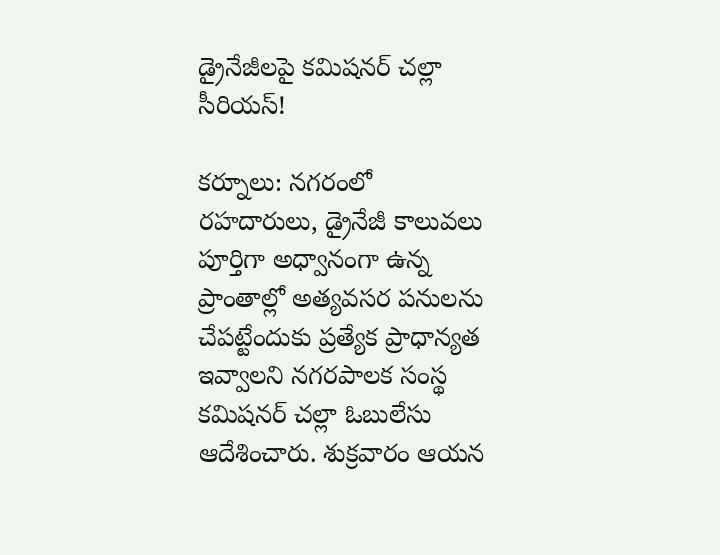డ్రైనేజీలపై కమిషనర్ చల్లా సీరియస్!

కర్నూలు: నగరంలో రహదారులు, డ్రైనేజీ కాలువలు పూర్తిగా అధ్వానంగా ఉన్న ప్రాంతాల్లో అత్యవసర పనులను చేపట్టేందుకు ప్రత్యేక ప్రాధాన్యత ఇవ్వాలని నగరపాలక సంస్థ కమిషనర్ చల్లా ఓబులేసు ఆదేశించారు. శుక్రవారం ఆయన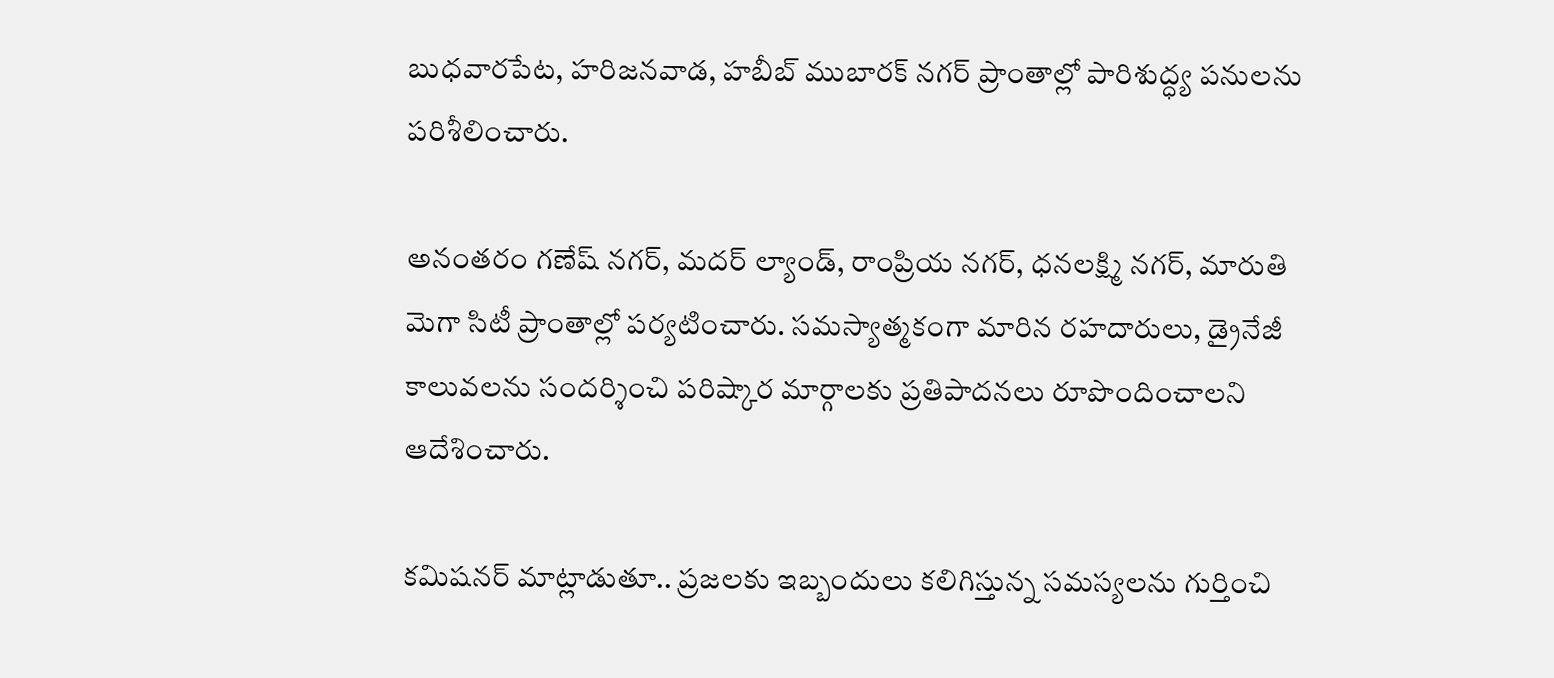బుధవారపేట, హరిజనవాడ, హబీబ్ ముబారక్ నగర్ ప్రాంతాల్లో పారిశుద్ధ్య పనులను పరిశీలించారు.

అనంతరం గణేష్ నగర్, మదర్ ల్యాండ్, రాంప్రియ నగర్, ధనలక్ష్మి నగర్, మారుతి మెగా సిటీ ప్రాంతాల్లో పర్యటించారు. సమస్యాత్మకంగా మారిన రహదారులు, డ్రైనేజీ కాలువలను సందర్శించి పరిష్కార మార్గాలకు ప్రతిపాదనలు రూపొందించాలని ఆదేశించారు.

కమిషనర్ మాట్లాడుతూ.. ప్రజలకు ఇబ్బందులు కలిగిస్తున్న సమస్యలను గుర్తించి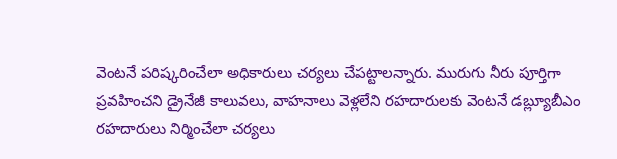వెంటనే పరిష్కరించేలా అధికారులు చర్యలు చేపట్టాలన్నారు. మురుగు నీరు పూర్తిగా ప్రవహించని డ్రైనేజీ కాలువలు, వాహనాలు వెళ్లలేని రహదారులకు వెంటనే డబ్ల్యూబీఎం రహదారులు నిర్మించేలా చర్యలు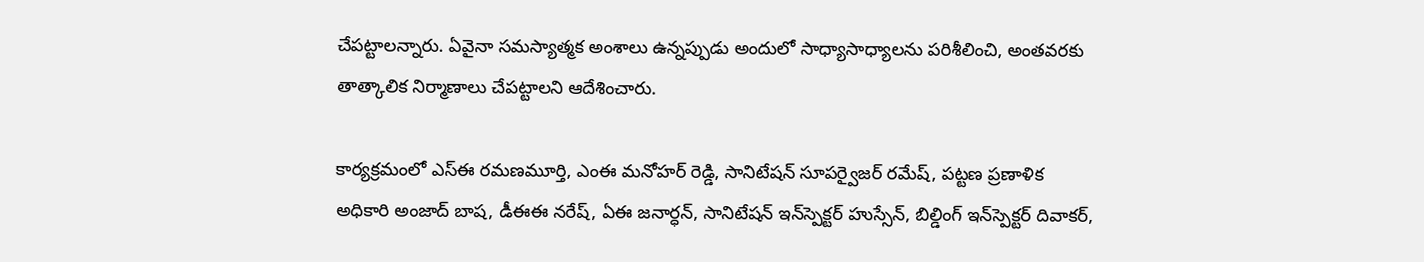చేపట్టాలన్నారు. ఏవైనా సమస్యాత్మక అంశాలు ఉన్నప్పుడు అందులో సాధ్యాసాధ్యాలను పరిశీలించి, అంతవరకు తాత్కాలిక నిర్మాణాలు చేపట్టాలని ఆదేశించారు.

కార్యక్రమంలో ఎస్‌ఈ రమణమూర్తి, ఎంఈ మనోహర్ రెడ్డి, సానిటేషన్ సూపర్వైజర్ రమేష్, పట్టణ ప్రణాళిక అధికారి అంజాద్ బాష, డీఈఈ నరేష్, ఏఈ జనార్ధన్, సానిటేషన్ ఇన్‌స్పెక్టర్ హుస్సేన్, బిల్డింగ్ ఇన్‌స్పెక్టర్ దివాకర్,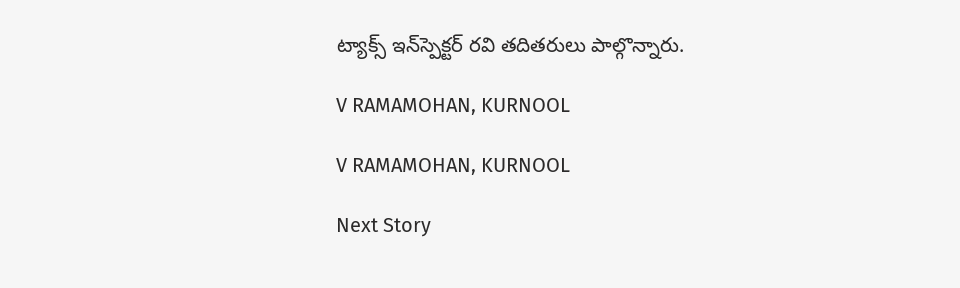ట్యాక్స్ ఇన్‌స్పెక్టర్ రవి తదితరులు పాల్గొన్నారు.

V RAMAMOHAN, KURNOOL

V RAMAMOHAN, KURNOOL

Next Story